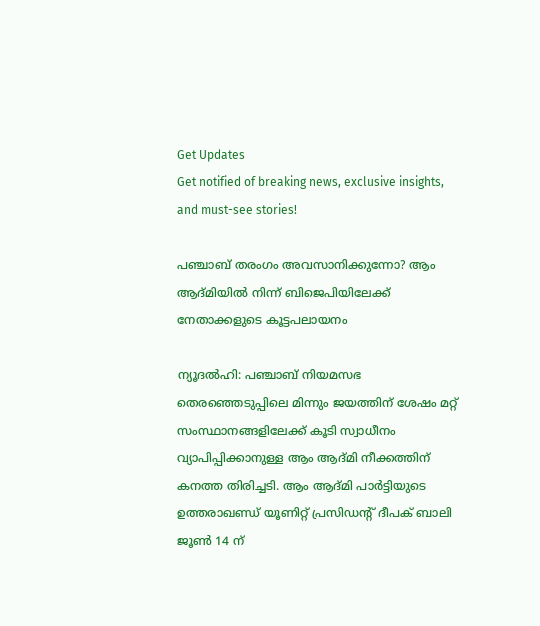Get Updates
Get notified of breaking news, exclusive insights, and must-see stories!

പഞ്ചാബ് തരംഗം അവസാനിക്കുന്നോ? ആം ആദ്മിയില്‍ നിന്ന് ബിജെപിയിലേക്ക് നേതാക്കളുടെ കൂട്ടപലായനം

ന്യൂദല്‍ഹി: പഞ്ചാബ് നിയമസഭ തെരഞ്ഞെടുപ്പിലെ മിന്നും ജയത്തിന് ശേഷം മറ്റ് സംസ്ഥാനങ്ങളിലേക്ക് കൂടി സ്വാധീനം വ്യാപിപ്പിക്കാനുള്ള ആം ആദ്മി നീക്കത്തിന് കനത്ത തിരിച്ചടി. ആം ആദ്മി പാര്‍ട്ടിയുടെ ഉത്തരാഖണ്ഡ് യൂണിറ്റ് പ്രസിഡന്റ് ദീപക് ബാലി ജൂണ്‍ 14 ന്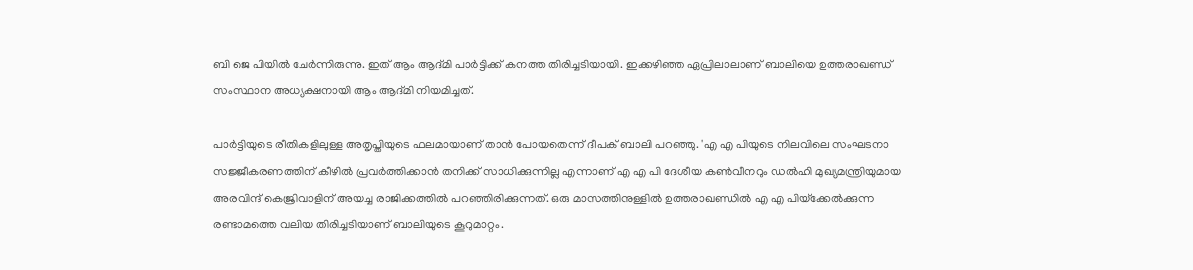ബി ജെ പിയില്‍ ചേര്‍ന്നിരുന്നു. ഇത് ആം ആദ്മി പാര്‍ട്ടിക്ക് കനത്ത തിരിച്ചടിയായി. ഇക്കഴിഞ്ഞ ഏപ്രിലാലാണ് ബാലിയെ ഉത്തരാഖണ്ഡ് സംസ്ഥാന അധ്യക്ഷനായി ആം ആദ്മി നിയമിച്ചത്.

പാര്‍ട്ടിയുടെ രീതികളിലുള്ള അതൃപ്തിയുടെ ഫലമായാണ് താന്‍ പോയതെന്ന് ദീപക് ബാലി പറഞ്ഞു. 'എ എ പിയുടെ നിലവിലെ സംഘടനാ സജ്ജീകരണത്തിന് കീഴില്‍ പ്രവര്‍ത്തിക്കാന്‍ തനിക്ക് സാധിക്കുന്നില്ല എന്നാണ് എ എ പി ദേശീയ കണ്‍വീനറും ഡല്‍ഹി മുഖ്യമന്ത്രിയുമായ അരവിന്ദ് കെജ്രിവാളിന് അയച്ച രാജിക്കത്തില്‍ പറഞ്ഞിരിക്കുന്നത്. ഒരു മാസത്തിനുള്ളില്‍ ഉത്തരാഖണ്ഡില്‍ എ എ പിയ്‌ക്കേല്‍ക്കുന്ന രണ്ടാമത്തെ വലിയ തിരിച്ചടിയാണ് ബാലിയുടെ കൂറുമാറ്റം.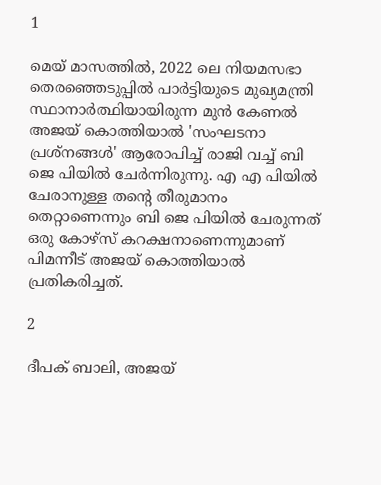1

മെയ് മാസത്തില്‍, 2022 ലെ നിയമസഭാ തെരഞ്ഞെടുപ്പില്‍ പാര്‍ട്ടിയുടെ മുഖ്യമന്ത്രി സ്ഥാനാര്‍ത്ഥിയായിരുന്ന മുന്‍ കേണല്‍ അജയ് കൊത്തിയാല്‍ 'സംഘടനാ പ്രശ്‌നങ്ങള്‍' ആരോപിച്ച് രാജി വച്ച് ബി ജെ പിയില്‍ ചേര്‍ന്നിരുന്നു. എ എ പിയില്‍ ചേരാനുള്ള തന്റെ തീരുമാനം തെറ്റാണെന്നും ബി ജെ പിയില്‍ ചേരുന്നത് ഒരു കോഴ്‌സ് കറക്ഷനാണെന്നുമാണ് പിമന്നീട് അജയ് കൊത്തിയാല്‍ പ്രതികരിച്ചത്.

2

ദീപക് ബാലി, അജയ്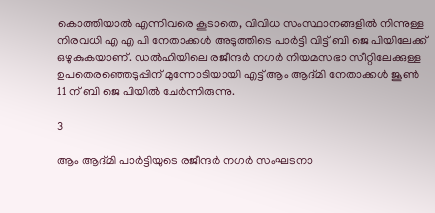കൊത്തിയാല്‍ എന്നിവരെ കൂടാതെ, വിവിധ സംസ്ഥാനങ്ങളില്‍ നിന്നുള്ള നിരവധി എ എ പി നേതാക്കള്‍ അടുത്തിടെ പാര്‍ട്ടി വിട്ട് ബി ജെ പിയിലേക്ക് ഒഴുകുകയാണ്. ഡല്‍ഹിയിലെ രജീന്ദര്‍ നഗര്‍ നിയമസഭാ സീറ്റിലേക്കുള്ള ഉപതെരഞ്ഞെടുപ്പിന് മുന്നോടിയായി എട്ട് ആം ആദ്മി നേതാക്കള്‍ ജൂണ്‍ 11 ന് ബി ജെ പിയില്‍ ചേര്‍ന്നിരുന്നു.

3

ആം ആദ്മി പാര്‍ട്ടിയുടെ രജീന്ദര്‍ നഗര്‍ സംഘടനാ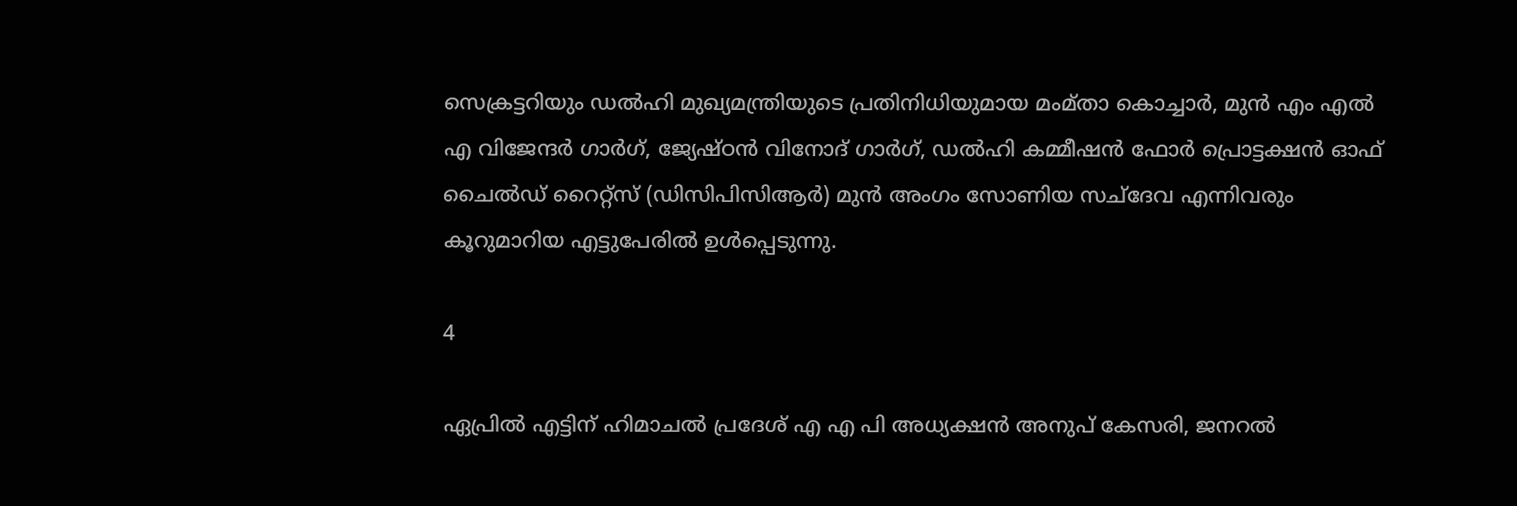സെക്രട്ടറിയും ഡല്‍ഹി മുഖ്യമന്ത്രിയുടെ പ്രതിനിധിയുമായ മംമ്താ കൊച്ചാര്‍, മുന്‍ എം എല്‍ എ വിജേന്ദര്‍ ഗാര്‍ഗ്, ജ്യേഷ്ഠന്‍ വിനോദ് ഗാര്‍ഗ്, ഡല്‍ഹി കമ്മീഷന്‍ ഫോര്‍ പ്രൊട്ടക്ഷന്‍ ഓഫ് ചൈല്‍ഡ് റൈറ്റ്സ് (ഡിസിപിസിആര്‍) മുന്‍ അംഗം സോണിയ സച്ദേവ എന്നിവരും കൂറുമാറിയ എട്ടുപേരില്‍ ഉള്‍പ്പെടുന്നു.

4

ഏപ്രില്‍ എട്ടിന് ഹിമാചല്‍ പ്രദേശ് എ എ പി അധ്യക്ഷന്‍ അനുപ് കേസരി, ജനറല്‍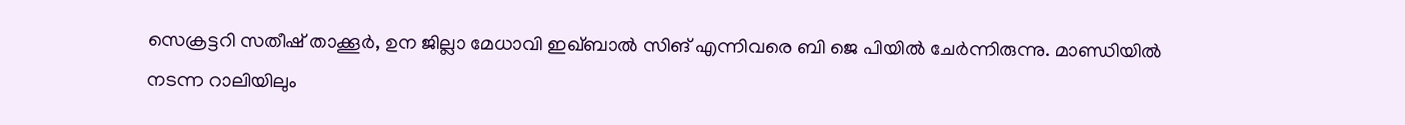സെക്രട്ടറി സതീഷ് താക്കൂര്‍, ഉന ജില്ലാ മേധാവി ഇഖ്ബാല്‍ സിങ് എന്നിവരെ ബി ജെ പിയില്‍ ചേര്‍ന്നിരുന്നു. മാണ്ഡിയില്‍ നടന്ന റാലിയിലും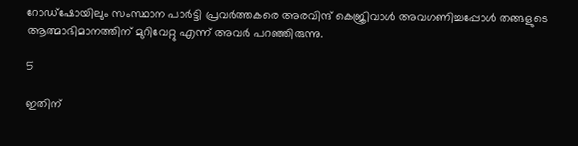റോഡ്ഷോയിലും സംസ്ഥാന പാര്‍ട്ടി പ്രവര്‍ത്തകരെ അരവിന്ദ് കെജ്രിവാള്‍ അവഗണിച്ചപ്പോള്‍ തങ്ങളുടെ ആത്മാഭിമാനത്തിന് മുറിവേറ്റു എന്ന് അവര്‍ പറഞ്ഞിരുന്നു.

5

ഇതിന്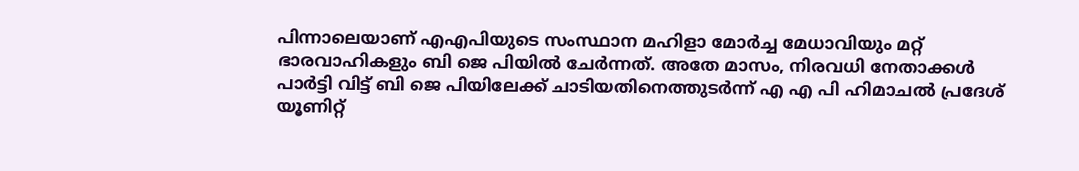പിന്നാലെയാണ് എഎപിയുടെ സംസ്ഥാന മഹിളാ മോര്‍ച്ച മേധാവിയും മറ്റ് ഭാരവാഹികളും ബി ജെ പിയില്‍ ചേര്‍ന്നത്. അതേ മാസം, നിരവധി നേതാക്കള്‍ പാര്‍ട്ടി വിട്ട് ബി ജെ പിയിലേക്ക് ചാടിയതിനെത്തുടര്‍ന്ന് എ എ പി ഹിമാചല്‍ പ്രദേശ് യൂണിറ്റ്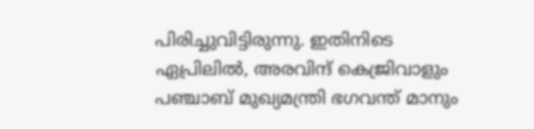പിരിച്ചുവിട്ടിരുന്നു. ഇതിനിടെ ഏപ്രിലില്‍, അരവിന്ദ് കെജ്രിവാളും പഞ്ചാബ് മുഖ്യമന്ത്രി ഭഗവന്ത് മാനും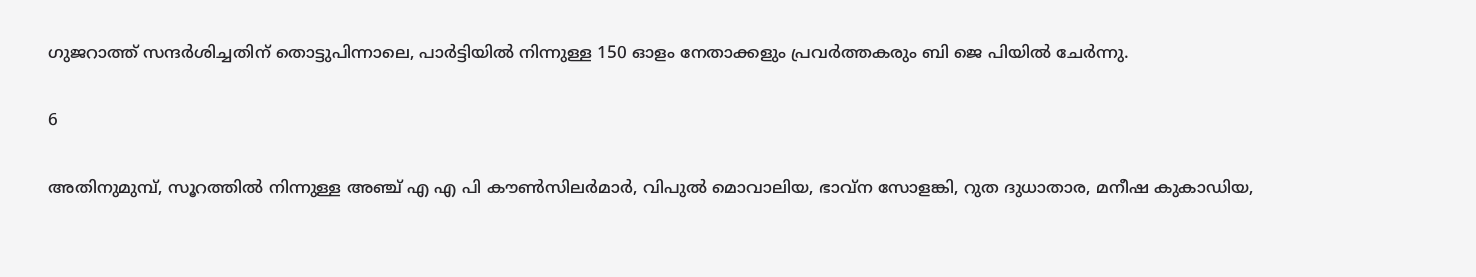ഗുജറാത്ത് സന്ദര്‍ശിച്ചതിന് തൊട്ടുപിന്നാലെ, പാര്‍ട്ടിയില്‍ നിന്നുള്ള 150 ഓളം നേതാക്കളും പ്രവര്‍ത്തകരും ബി ജെ പിയില്‍ ചേര്‍ന്നു.

6

അതിനുമുമ്പ്, സൂറത്തില്‍ നിന്നുള്ള അഞ്ച് എ എ പി കൗണ്‍സിലര്‍മാര്‍, വിപുല്‍ മൊവാലിയ, ഭാവ്ന സോളങ്കി, റുത ദുധാതാര, മനീഷ കുകാഡിയ,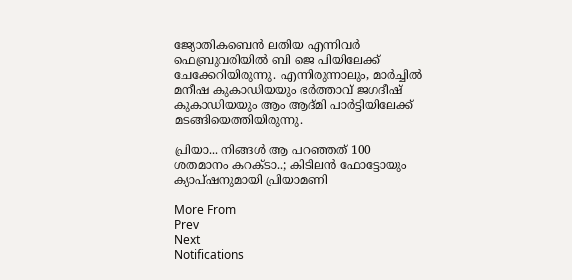ജ്യോതികബെന്‍ ലതിയ എന്നിവര്‍ ഫെബ്രുവരിയില്‍ ബി ജെ പിയിലേക്ക് ചേക്കേറിയിരുന്നു. എന്നിരുന്നാലും, മാര്‍ച്ചില്‍ മനീഷ കുകാഡിയയും ഭര്‍ത്താവ് ജഗദീഷ് കുകാഡിയയും ആം ആദ്മി പാര്‍ട്ടിയിലേക്ക് മടങ്ങിയെത്തിയിരുന്നു.

പ്രിയാ... നിങ്ങള്‍ ആ പറഞ്ഞത് 100 ശതമാനം കറക്ടാ..; കിടിലന്‍ ഫോട്ടോയും ക്യാപ്ഷനുമായി പ്രിയാമണി

More From
Prev
Next
Notifications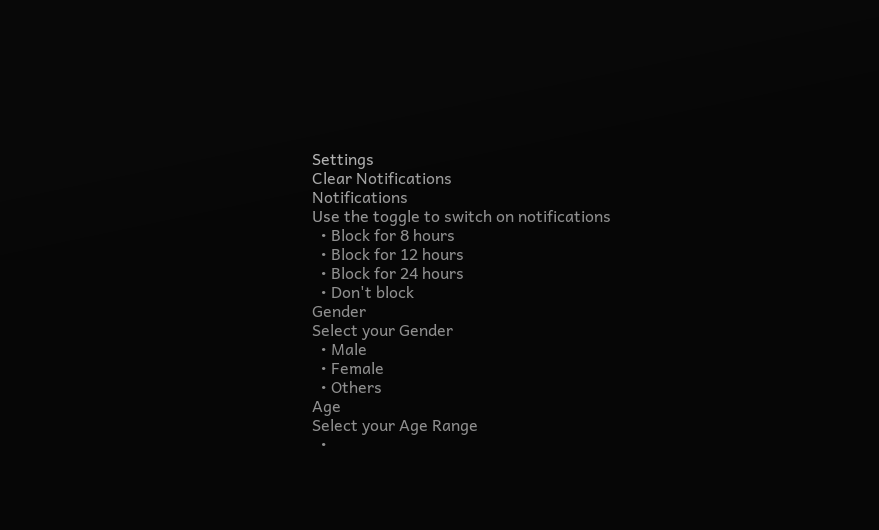Settings
Clear Notifications
Notifications
Use the toggle to switch on notifications
  • Block for 8 hours
  • Block for 12 hours
  • Block for 24 hours
  • Don't block
Gender
Select your Gender
  • Male
  • Female
  • Others
Age
Select your Age Range
  •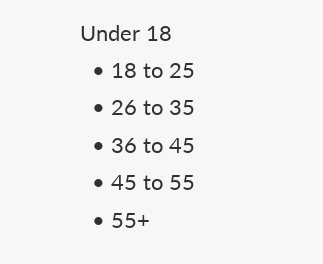Under 18
  • 18 to 25
  • 26 to 35
  • 36 to 45
  • 45 to 55
  • 55+